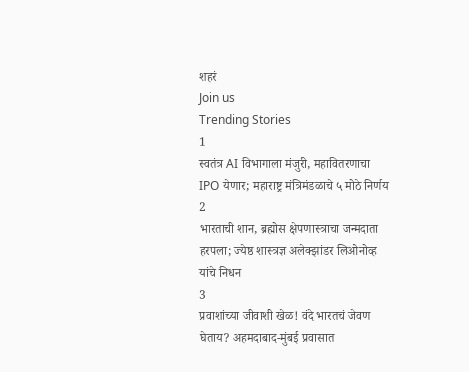शहरं
Join us
Trending Stories
1
स्वतंत्र AI विभागाला मंजुरी, महावितरणाचा IPO येणार; महाराष्ट्र मंत्रिमंडळाचे ५ मोठे निर्णय
2
भारताची शान, ब्रह्मोस क्षेपणास्त्राचा जन्मदाता हरपला; ज्येष्ठ शास्त्रज्ञ अलेक्झांडर लिओनोव्ह यांचे निधन
3
प्रवाशांच्या जीवाशी खेळ! वंदे भारतचं जेवण घेताय? अहमदाबाद-मुंबई प्रवासात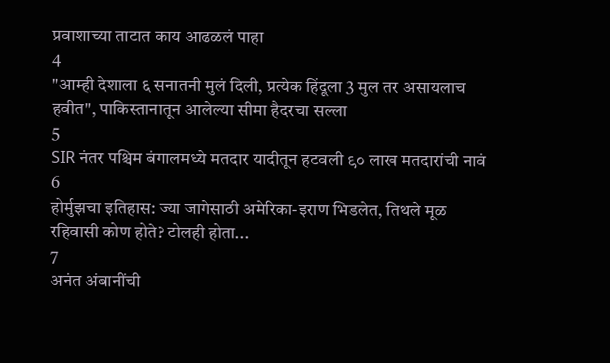प्रवाशाच्या ताटात काय आढळलं पाहा
4
"आम्ही देशाला ६ सनातनी मुलं दिली, प्रत्येक हिंदूला 3 मुल तर असायलाच हवीत", पाकिस्तानातून आलेल्या सीमा हैदरचा सल्ला
5
SIR नंतर पश्चिम बंगालमध्ये मतदार यादीतून हटवली ९० लाख मतदारांची नावं
6
होर्मुझचा इतिहास: ज्या जागेसाठी अमेरिका-इराण भिडलेत, तिथले मूळ रहिवासी कोण होते? टोलही होता...
7
अनंत अंबानींची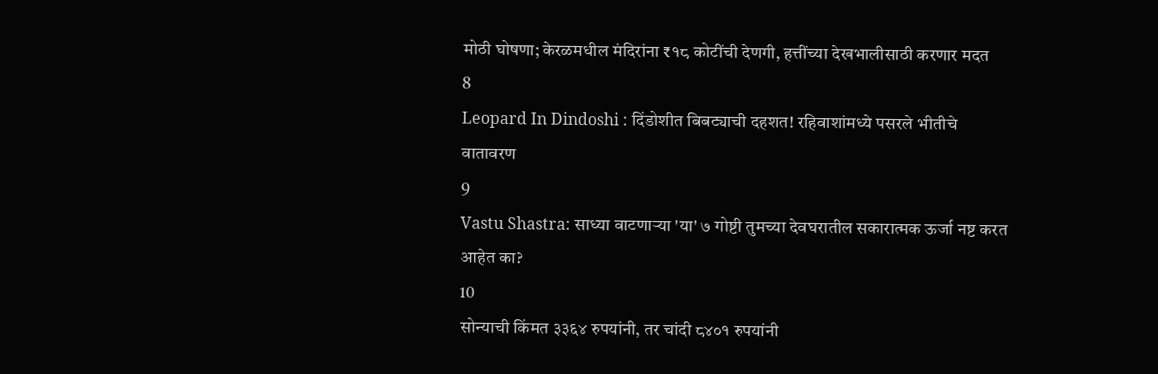मोठी घोषणा; केरळमधील मंदिरांना ₹१८ कोटींची देणगी, हत्तींच्या देखभालीसाठी करणार मदत
8
Leopard In Dindoshi : दिंडोशीत बिबट्याची दहशत! रहिवाशांमध्ये पसरले भीतीचे वातावरण
9
Vastu Shastra: साध्या वाटणाऱ्या 'या' ७ गोष्टी तुमच्या देवघरातील सकारात्मक ऊर्जा नष्ट करत आहेत का?
10
सोन्याची किंमत ३३६४ रुपयांनी, तर चांदी ८४०१ रुपयांनी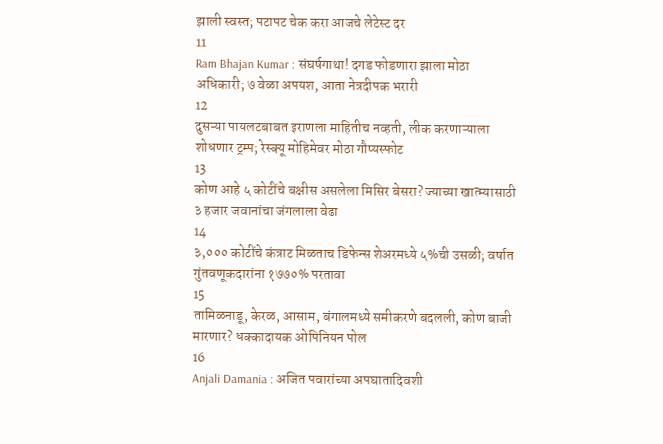झाली स्वस्त; पटापट चेक करा आजचे लेटेस्ट दर
11
Ram Bhajan Kumar : संघर्षगाथा! दगड फोडणारा झाला मोठा अधिकारी; ७ वेळा अपयश, आता नेत्रदीपक भरारी
12
दुसऱ्या पायलटबाबत इराणला माहितीच नव्हती, लीक करणाऱ्याला शोधणार ट्रम्प; रेस्क्यू मोहिमेवर मोठा गौप्यस्फोट
13
कोण आहे ५ कोटींचे बक्षीस असलेला मिसिर बेसरा? ज्याच्या खात्म्यासाठी ३ हजार जवानांचा जंगलाला वेढा
14
३,००० कोटींचे कंत्राट मिळताच डिफेन्स शेअरमध्ये ५%ची उसळी; वर्षात गुंतवणूकदारांना १७७०% परतावा
15
तामिळनाडू, केरळ, आसाम, बंगालमध्ये समीकरणे बदलली, कोण बाजी मारणार? धक्कादायक ओपिनियन पोल
16
Anjali Damania : अजित पवारांच्या अपघातादिवशी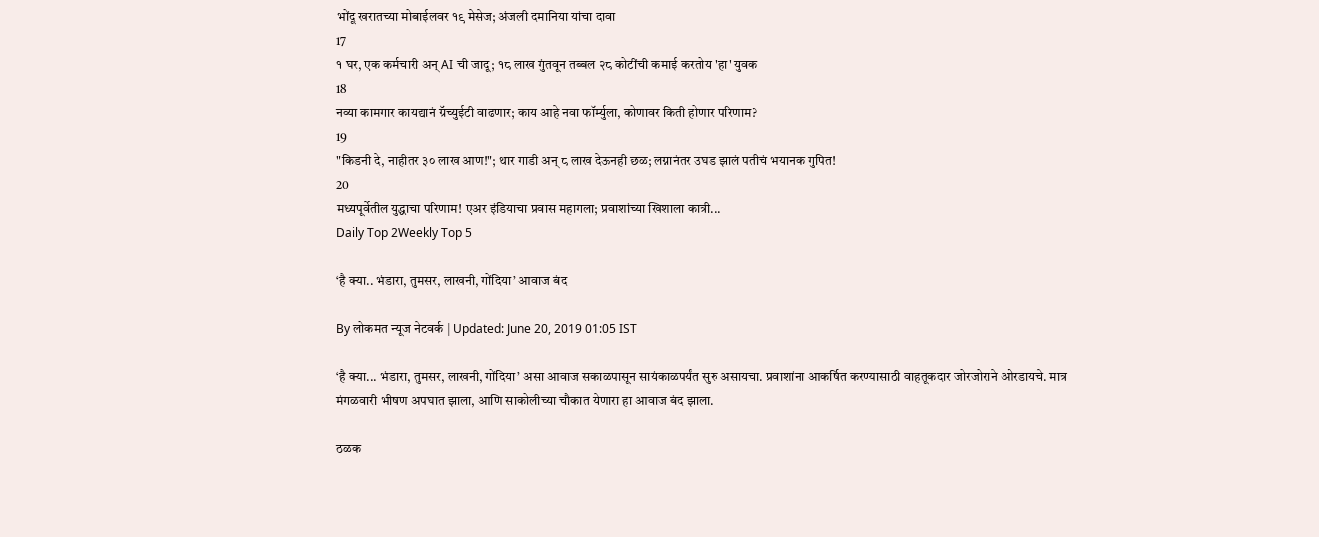भोंदू खरातच्या मोबाईलवर १९ मेसेज; अंजली दमानिया यांचा दावा
17
१ घर, एक कर्मचारी अन् AI ची जादू; १८ लाख गुंतवून तब्बल २८ कोटींची कमाई करतोय 'हा' युवक
18
नव्या कामगार कायद्यानं ग्रॅच्युईटी वाढणार; काय आहे नवा फॉर्म्युला, कोणावर किती होणार परिणाम?
19
"किडनी दे, नाहीतर ३० लाख आण!"; थार गाडी अन् ८ लाख देऊनही छळ; लग्नानंतर उघड झालं पतीचं भयानक गुपित!
20
मध्यपूर्वेतील युद्धाचा परिणाम! एअर इंडियाचा प्रवास महागला; प्रवाशांच्या खिशाला कात्री...
Daily Top 2Weekly Top 5

‘है क्या.. भंडारा, तुमसर, लाखनी, गोंदिया’ आवाज बंद

By लोकमत न्यूज नेटवर्क | Updated: June 20, 2019 01:05 IST

‘है क्या... भंडारा, तुमसर, लाखनी, गोंदिया’ असा आवाज सकाळपासून सायंकाळपर्यंत सुरु असायचा. प्रवाशांना आकर्षित करण्यासाठी वाहतूकदार जोरजोराने ओरडायचे. मात्र मंगळवारी भीषण अपघात झाला, आणि साकोलीच्या चौकात येणारा हा आवाज बंद झाला.

ठळक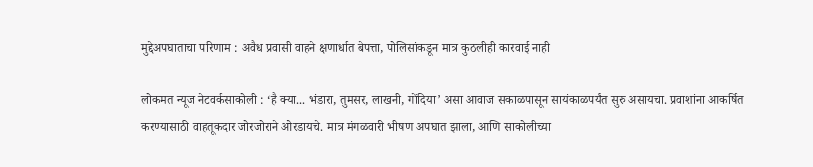मुद्देअपघाताचा परिणाम : अवैध प्रवासी वाहने क्षणार्धात बेपत्ता, पोलिसांकडून मात्र कुठलीही कारवाई नाही

लोकमत न्यूज नेटवर्कसाकोली : ‘है क्या... भंडारा, तुमसर, लाखनी, गोंदिया’ असा आवाज सकाळपासून सायंकाळपर्यंत सुरु असायचा. प्रवाशांना आकर्षित करण्यासाठी वाहतूकदार जोरजोराने ओरडायचे. मात्र मंगळवारी भीषण अपघात झाला, आणि साकोलीच्या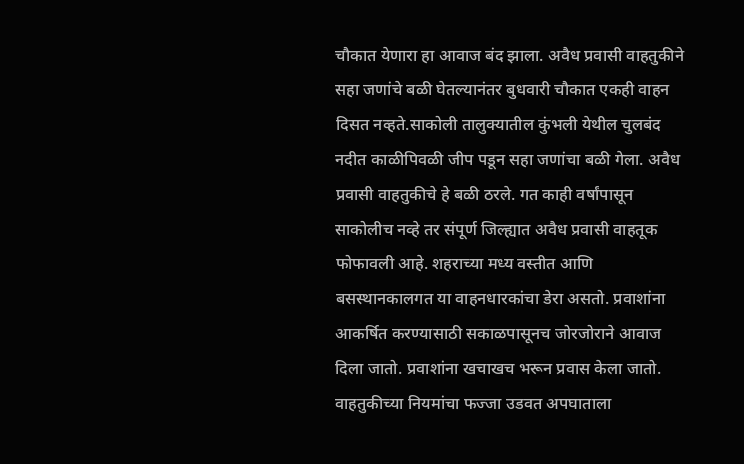चौकात येणारा हा आवाज बंद झाला. अवैध प्रवासी वाहतुकीने सहा जणांचे बळी घेतल्यानंतर बुधवारी चौकात एकही वाहन दिसत नव्हते.साकोली तालुक्यातील कुंभली येथील चुलबंद नदीत काळीपिवळी जीप पडून सहा जणांचा बळी गेला. अवैध प्रवासी वाहतुकीचे हे बळी ठरले. गत काही वर्षांपासून साकोलीच नव्हे तर संपूर्ण जिल्ह्यात अवैध प्रवासी वाहतूक फोफावली आहे. शहराच्या मध्य वस्तीत आणि बसस्थानकालगत या वाहनधारकांचा डेरा असतो. प्रवाशांना आकर्षित करण्यासाठी सकाळपासूनच जोरजोराने आवाज दिला जातो. प्रवाशांना खचाखच भरून प्रवास केला जातो. वाहतुकीच्या नियमांचा फज्जा उडवत अपघाताला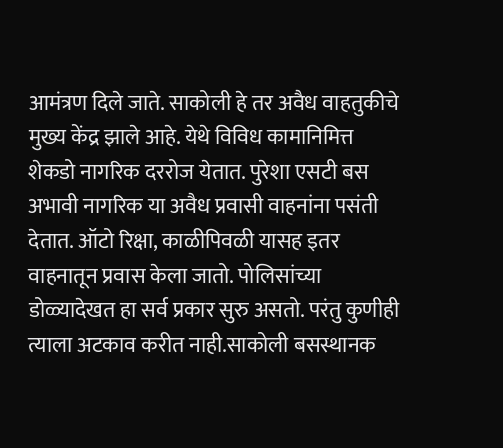आमंत्रण दिले जाते. साकोली हे तर अवैध वाहतुकीचे मुख्य केंद्र झाले आहे. येथे विविध कामानिमित्त शेकडो नागरिक दररोज येतात. पुरेशा एसटी बस अभावी नागरिक या अवैध प्रवासी वाहनांना पसंती देतात. ऑटो रिक्षा, काळीपिवळी यासह इतर वाहनातून प्रवास केला जातो. पोलिसांच्या डोळ्यादेखत हा सर्व प्रकार सुरु असतो. परंतु कुणीही त्याला अटकाव करीत नाही.साकोली बसस्थानक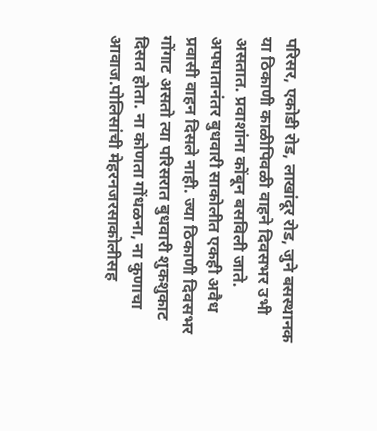परिसर, एकोडी रोड, लाखांदूर रोड, जुने बसस्थानक या ठिकाणी काळीपिवळी वाहने दिवसभर उभी असतात. प्रवाशांना कोंबून बसविली जाते. अपघातानंतर बुधवारी साकोलीत एकही अवैध प्रवासी वाहन दिसले नाही. ज्या ठिकाणी दिवसभर गोंगाट असतो त्या परिसरात बुधवारी शुकशुकाट दिसत होता. ना कोणता गोंधळना, ना कुणाचा आवाज.पोलिसांची मेहरनजरसाकोलीसह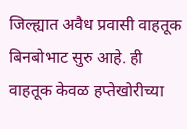जिल्ह्यात अवैध प्रवासी वाहतूक बिनबोभाट सुरु आहे. ही वाहतूक केवळ हप्तेखोरीच्या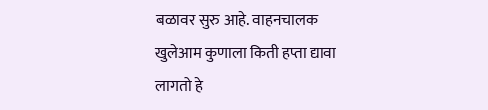बळावर सुरु आहे. वाहनचालक खुलेआम कुणाला किती हप्ता द्यावा लागतो हे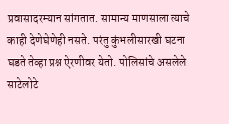प्रवासादरम्यान सांगतात. सामान्य माणसाला त्याचे काही देणेघेणेही नसते. परंतु कुंभलीसारखी घटना घडते तेव्हा प्रश्न ऐरणीवर येतो. पोलिसांचे असलेले साटेलोटे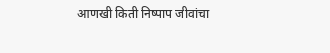आणखी किती निष्पाप जीवांचा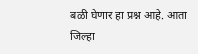बळी घेणार हा प्रश्न आहे. आता जिल्हा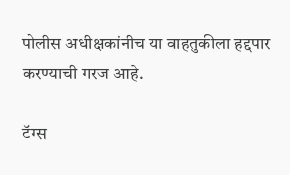पोलीस अधीक्षकांनीच या वाहतुकीला हद्दपार करण्याची गरज आहे.

टॅग्स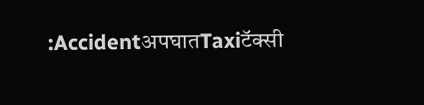:AccidentअपघातTaxiटॅक्सी